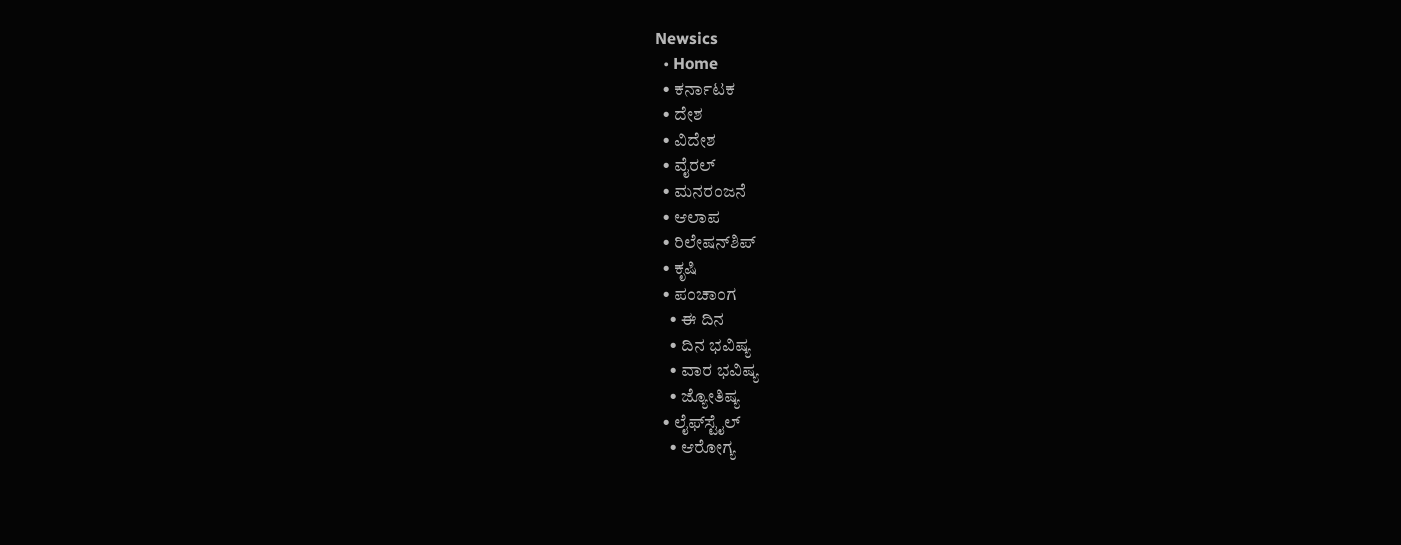Newsics
  • Home
  • ಕರ್ನಾಟಕ
  • ದೇಶ
  • ವಿದೇಶ
  • ವೈರಲ್
  • ಮನರಂಜನೆ
  • ಆಲಾಪ
  • ರಿಲೇಷನ್‌ಶಿಪ್
  • ಕೃಷಿ
  • ಪಂಚಾಂಗ
    • ಈ ದಿನ
    • ದಿನ ಭವಿಷ್ಯ
    • ವಾರ ಭವಿಷ್ಯ
    • ಜ್ಯೋತಿಷ್ಯ
  • ಲೈಫ್‌ಸ್ಟೈಲ್
    • ಆರೋಗ್ಯ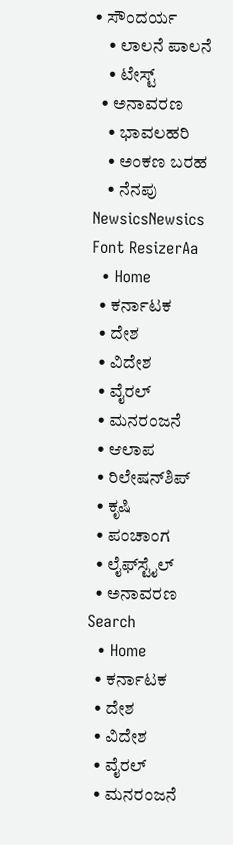• ಸೌಂದರ್ಯ
    • ಲಾಲನೆ ಪಾಲನೆ
    • ಟೇಸ್ಟ್
  • ಅನಾವರಣ
    • ಭಾವಲಹರಿ
    • ಅಂಕಣ ಬರಹ
    • ನೆನಪು
NewsicsNewsics
Font ResizerAa
  • Home
  • ಕರ್ನಾಟಕ
  • ದೇಶ
  • ವಿದೇಶ
  • ವೈರಲ್
  • ಮನರಂಜನೆ
  • ಆಲಾಪ
  • ರಿಲೇಷನ್‌ಶಿಪ್
  • ಕೃಷಿ
  • ಪಂಚಾಂಗ
  • ಲೈಫ್‌ಸ್ಟೈಲ್
  • ಅನಾವರಣ
Search
  • Home
  • ಕರ್ನಾಟಕ
  • ದೇಶ
  • ವಿದೇಶ
  • ವೈರಲ್
  • ಮನರಂಜನೆ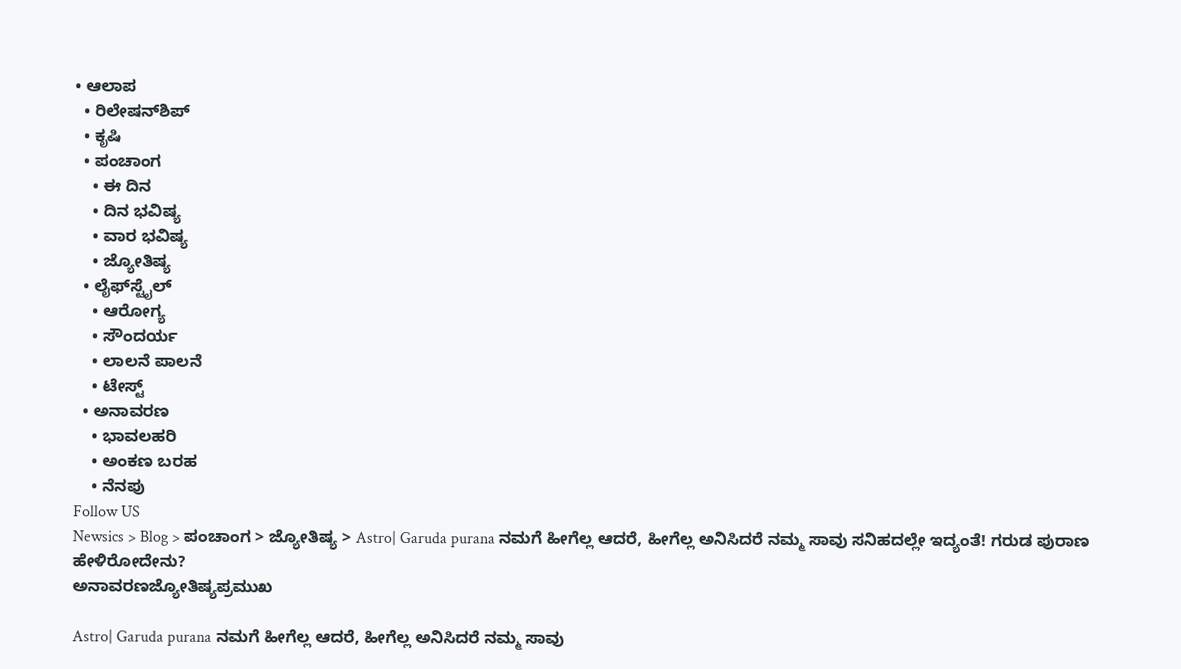• ಆಲಾಪ
  • ರಿಲೇಷನ್‌ಶಿಪ್
  • ಕೃಷಿ
  • ಪಂಚಾಂಗ
    • ಈ ದಿನ
    • ದಿನ ಭವಿಷ್ಯ
    • ವಾರ ಭವಿಷ್ಯ
    • ಜ್ಯೋತಿಷ್ಯ
  • ಲೈಫ್‌ಸ್ಟೈಲ್
    • ಆರೋಗ್ಯ
    • ಸೌಂದರ್ಯ
    • ಲಾಲನೆ ಪಾಲನೆ
    • ಟೇಸ್ಟ್
  • ಅನಾವರಣ
    • ಭಾವಲಹರಿ
    • ಅಂಕಣ ಬರಹ
    • ನೆನಪು
Follow US
Newsics > Blog > ಪಂಚಾಂಗ > ಜ್ಯೋತಿಷ್ಯ > Astro| Garuda purana ನಮಗೆ ಹೀಗೆಲ್ಲ ಆದರೆ, ಹೀಗೆಲ್ಲ ಅನಿಸಿದರೆ ನಮ್ಮ ಸಾವು ಸನಿಹದಲ್ಲೇ ಇದ್ಯಂತೆ! ಗರುಡ ಪುರಾಣ ಹೇಳಿರೋದೇನು?
ಅನಾವರಣಜ್ಯೋತಿಷ್ಯಪ್ರಮುಖ

Astro| Garuda purana ನಮಗೆ ಹೀಗೆಲ್ಲ ಆದರೆ, ಹೀಗೆಲ್ಲ ಅನಿಸಿದರೆ ನಮ್ಮ ಸಾವು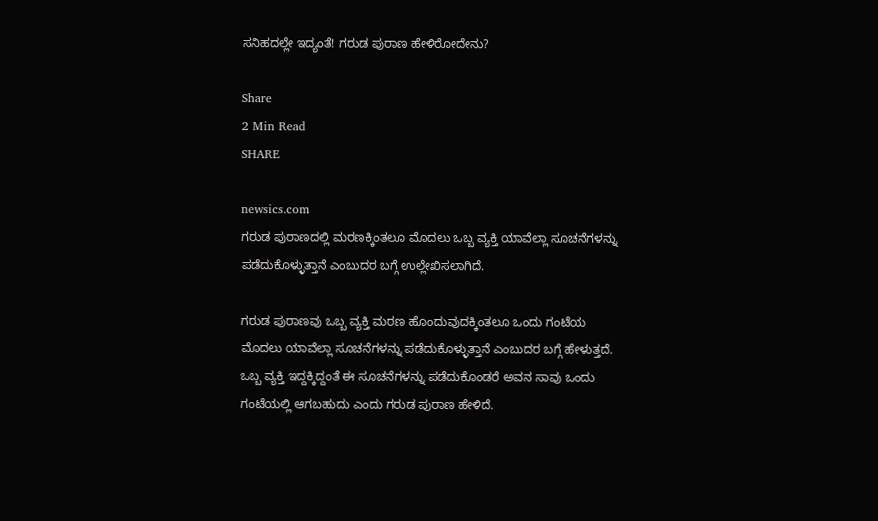ಸನಿಹದಲ್ಲೇ ಇದ್ಯಂತೆ! ಗರುಡ ಪುರಾಣ ಹೇಳಿರೋದೇನು?

Share
2 Min Read
SHARE

newsics.com
ಗರುಡ ಪುರಾಣದಲ್ಲಿ ಮರಣಕ್ಕಿಂತಲೂ ಮೊದಲು ಒಬ್ಬ ವ್ಯಕ್ತಿ ಯಾವೆಲ್ಲಾ ಸೂಚನೆಗಳನ್ನು ಪಡೆದುಕೊಳ್ಳುತ್ತಾನೆ ಎಂಬುದರ ಬಗ್ಗೆ ಉಲ್ಲೇಖಿಸಲಾಗಿದೆ.

ಗರುಡ ಪುರಾಣವು ಒಬ್ಬ ವ್ಯಕ್ತಿ ಮರಣ ಹೊಂದುವುದಕ್ಕಿಂತಲೂ ಒಂದು ಗಂಟೆಯ ಮೊದಲು ಯಾವೆಲ್ಲಾ ಸೂಚನೆಗಳನ್ನು ಪಡೆದುಕೊಳ್ಳುತ್ತಾನೆ ಎಂಬುದರ ಬಗ್ಗೆ ಹೇಳುತ್ತದೆ. ಒಬ್ಬ ವ್ಯಕ್ತಿ ಇದ್ದಕ್ಕಿದ್ದಂತೆ ಈ ಸೂಚನೆಗಳನ್ನು ಪಡೆದುಕೊಂಡರೆ ಅವನ ಸಾವು ಒಂದು ಗಂಟೆಯಲ್ಲಿ ಆಗಬಹುದು ಎಂದು ಗರುಡ ಪುರಾಣ ಹೇಳಿದೆ.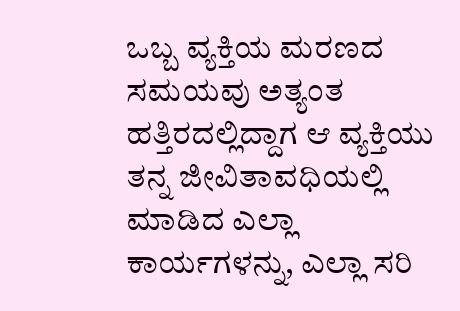ಒಬ್ಬ ವ್ಯಕ್ತಿಯ ಮರಣದ ಸಮಯವು ಅತ್ಯಂತ ಹತ್ತಿರದಲ್ಲಿದ್ದಾಗ ಆ ವ್ಯಕ್ತಿಯು ತನ್ನ ಜೀವಿತಾವಧಿಯಲ್ಲಿ ಮಾಡಿದ ಎಲ್ಲಾ ಕಾರ್ಯಗಳನ್ನು, ಎಲ್ಲಾ ಸರಿ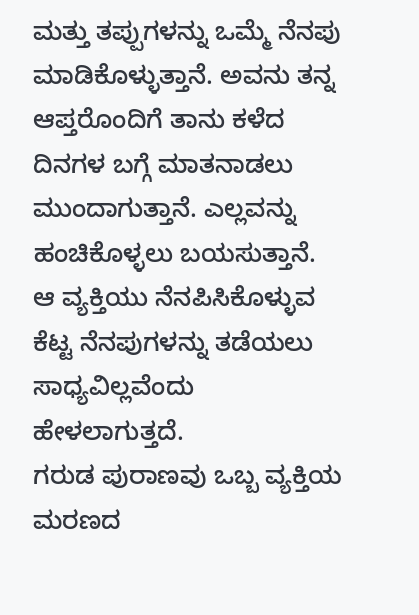ಮತ್ತು ತಪ್ಪುಗಳನ್ನು ಒಮ್ಮೆ ನೆನಪು ಮಾಡಿಕೊಳ್ಳುತ್ತಾನೆ. ಅವನು ತನ್ನ ಆಪ್ತರೊಂದಿಗೆ ತಾನು ಕಳೆದ ದಿನಗಳ ಬಗ್ಗೆ ಮಾತನಾಡಲು ಮುಂದಾಗುತ್ತಾನೆ. ಎಲ್ಲವನ್ನು ಹಂಚಿಕೊಳ್ಳಲು ಬಯಸುತ್ತಾನೆ. ಆ ವ್ಯಕ್ತಿಯು ನೆನಪಿಸಿಕೊಳ್ಳುವ ಕೆಟ್ಟ ನೆನಪುಗಳನ್ನು ತಡೆಯಲು ಸಾಧ್ಯವಿಲ್ಲವೆಂದು ಹೇಳಲಾಗುತ್ತದೆ.
ಗರುಡ ಪುರಾಣವು ಒಬ್ಬ ವ್ಯಕ್ತಿಯ ಮರಣದ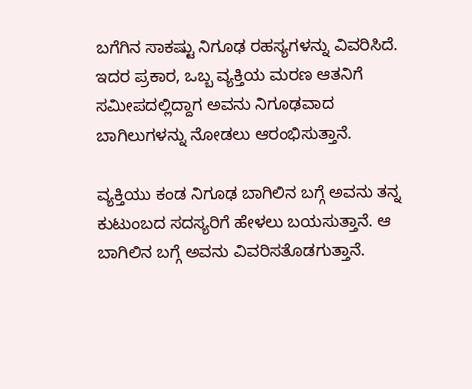ಬಗೆಗಿನ ಸಾಕಷ್ಟು ನಿಗೂಢ ರಹಸ್ಯಗಳನ್ನು ವಿವರಿಸಿದೆ. ಇದರ ಪ್ರಕಾರ, ಒಬ್ಬ ವ್ಯಕ್ತಿಯ ಮರಣ ಆತನಿಗೆ ಸಮೀಪದಲ್ಲಿದ್ದಾಗ ಅವನು ನಿಗೂಢವಾದ ಬಾಗಿಲುಗಳನ್ನು ನೋಡಲು ಆರಂಭಿಸುತ್ತಾನೆ.

ವ್ಯಕ್ತಿಯು ಕಂಡ ನಿಗೂಢ ಬಾಗಿಲಿನ ಬಗ್ಗೆ ಅವನು ತನ್ನ ಕುಟುಂಬದ ಸದಸ್ಯರಿಗೆ ಹೇಳಲು ಬಯಸುತ್ತಾನೆ. ಆ ಬಾಗಿಲಿನ ಬಗ್ಗೆ ಅವನು ವಿವರಿಸತೊಡಗುತ್ತಾನೆ.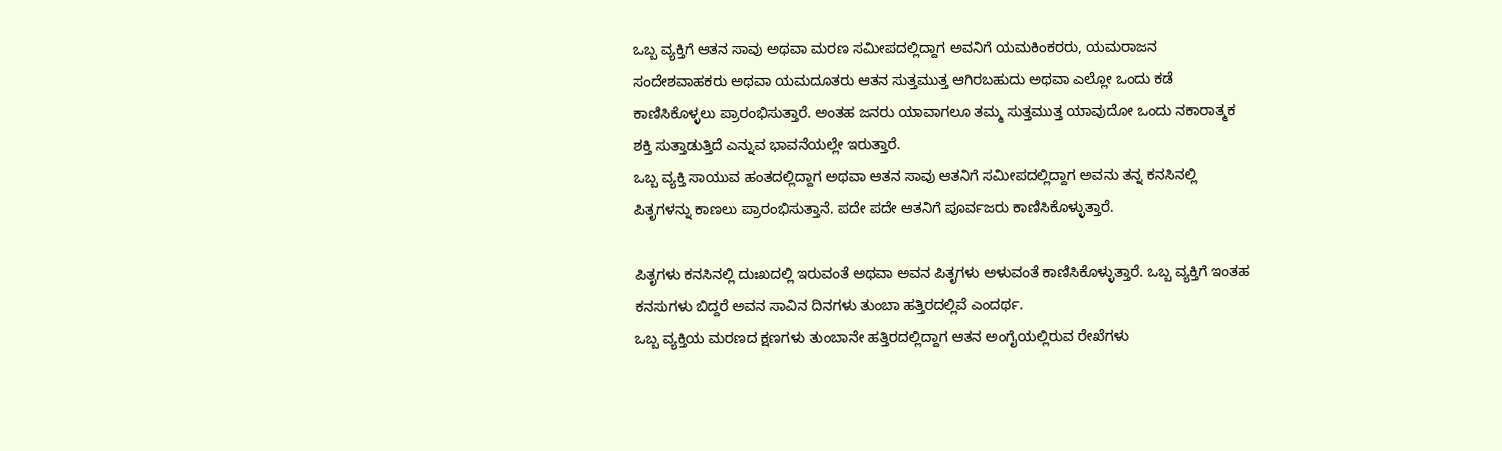ಒಬ್ಬ ವ್ಯಕ್ತಿಗೆ ಆತನ ಸಾವು ಅಥವಾ ಮರಣ ಸಮೀಪದಲ್ಲಿದ್ದಾಗ ಅವನಿಗೆ ಯಮಕಿಂಕರರು, ಯಮರಾಜನ ಸಂದೇಶವಾಹಕರು ಅಥವಾ ಯಮದೂತರು ಆತನ ಸುತ್ತಮುತ್ತ ಆಗಿರಬಹುದು ಅಥವಾ ಎಲ್ಲೋ ಒಂದು ಕಡೆ ಕಾಣಿಸಿಕೊಳ್ಳಲು ಪ್ರಾರಂಭಿಸುತ್ತಾರೆ. ಅಂತಹ ಜನರು ಯಾವಾಗಲೂ ತಮ್ಮ ಸುತ್ತಮುತ್ತ ಯಾವುದೋ ಒಂದು ನಕಾರಾತ್ಮಕ ಶಕ್ತಿ ಸುತ್ತಾಡುತ್ತಿದೆ ಎನ್ನುವ ಭಾವನೆಯಲ್ಲೇ ಇರುತ್ತಾರೆ.
ಒಬ್ಬ ವ್ಯಕ್ತಿ ಸಾಯುವ ಹಂತದಲ್ಲಿದ್ದಾಗ ಅಥವಾ ಆತನ ಸಾವು ಆತನಿಗೆ ಸಮೀಪದಲ್ಲಿದ್ದಾಗ ಅವನು ತನ್ನ ಕನಸಿನಲ್ಲಿ ಪಿತೃಗಳನ್ನು ಕಾಣಲು ಪ್ರಾರಂಭಿಸುತ್ತಾನೆ. ಪದೇ ಪದೇ ಆತನಿಗೆ ಪೂರ್ವಜರು ಕಾಣಿಸಿಕೊಳ್ಳುತ್ತಾರೆ.

ಪಿತೃಗಳು ಕನಸಿನಲ್ಲಿ ದುಃಖದಲ್ಲಿ ಇರುವಂತೆ ಅಥವಾ ಅವನ ಪಿತೃಗಳು ಅಳುವಂತೆ ಕಾಣಿಸಿಕೊಳ್ಳುತ್ತಾರೆ. ಒಬ್ಬ ವ್ಯಕ್ತಿಗೆ ಇಂತಹ ಕನಸುಗಳು ಬಿದ್ದರೆ ಅವನ ಸಾವಿನ ದಿನಗಳು ತುಂಬಾ ಹತ್ತಿರದಲ್ಲಿವೆ ಎಂದರ್ಥ.
ಒಬ್ಬ ವ್ಯಕ್ತಿಯ ಮರಣದ ಕ್ಷಣಗಳು ತುಂಬಾನೇ ಹತ್ತಿರದಲ್ಲಿದ್ದಾಗ ಆತನ ಅಂಗೈಯಲ್ಲಿರುವ ರೇಖೆಗಳು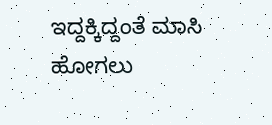ಇದ್ದಕ್ಕಿದ್ದಂತೆ ಮಾಸಿ ಹೋಗಲು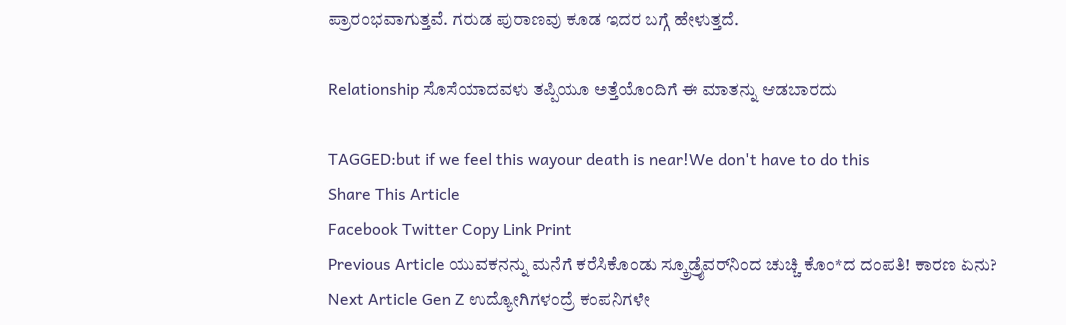ಪ್ರಾರಂಭವಾಗುತ್ತವೆ. ಗರುಡ ಪುರಾಣವು ಕೂಡ ಇದರ ಬಗ್ಗೆ ಹೇಳುತ್ತದೆ.

Relationship ಸೊಸೆಯಾದವಳು ತಪ್ಪಿಯೂ ಅತ್ತೆಯೊಂದಿಗೆ ಈ ಮಾತನ್ನು ಆಡಬಾರದು

TAGGED:but if we feel this wayour death is near!We don't have to do this
Share This Article
Facebook Twitter Copy Link Print
Previous Article ಯುವಕನನ್ನು ಮನೆಗೆ‌ ಕರೆಸಿಕೊಂಡು ಸ್ಕ್ರೂಡ್ರೈವರ್‌ನಿಂದ ಚುಚ್ಚಿ ಕೊಂ*ದ ದಂಪತಿ! ಕಾರಣ ಏನು?
Next Article Gen Z ಉದ್ಯೋಗಿಗಳಂದ್ರೆ ಕಂಪನಿಗಳೇ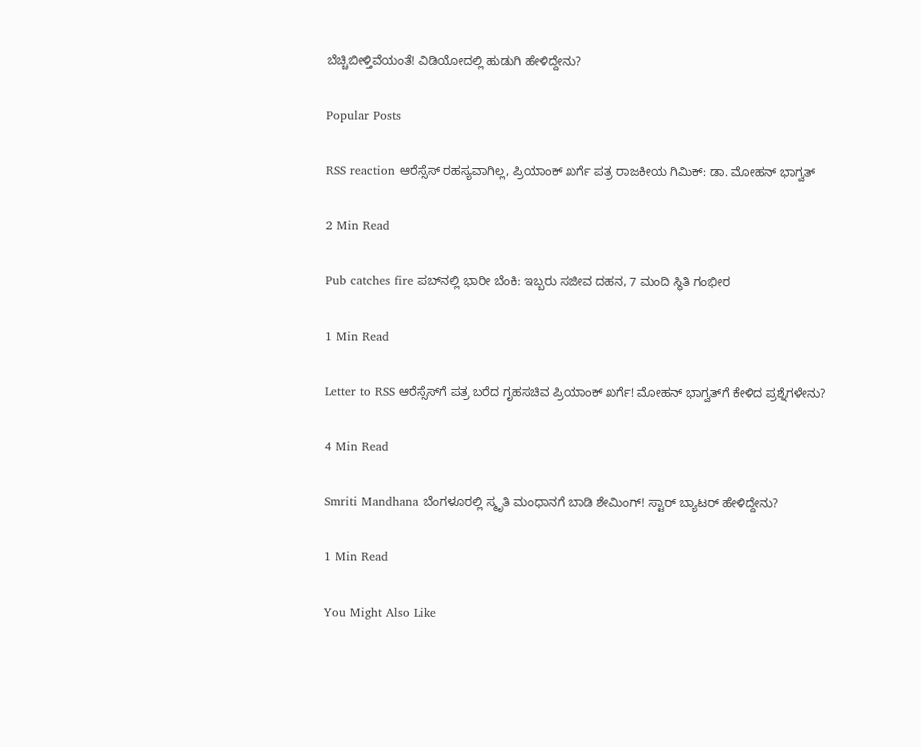ಬೆಚ್ಚಿಬೀಳ್ತಿವೆಯಂತೆ! ವಿಡಿಯೋದಲ್ಲಿ ಹುಡುಗಿ ಹೇಳಿದ್ದೇನು?

Popular Posts

RSS reaction ಆರೆಸ್ಸೆಸ್ ರಹಸ್ಯವಾಗಿಲ್ಲ, ಪ್ರಿಯಾಂಕ್ ಖರ್ಗೆ ಪತ್ರ ರಾಜಕೀಯ ಗಿಮಿಕ್: ಡಾ. ಮೋಹನ್ ಭಾಗ್ವತ್

2 Min Read

Pub catches fire ಪಬ್‌ನಲ್ಲಿ ಭಾರೀ ಬೆಂಕಿ: ಇಬ್ಬರು ಸಜೀವ ದಹನ, 7 ಮಂದಿ ಸ್ಥಿತಿ ಗಂಭೀರ

1 Min Read

Letter to RSS ಆರೆಸ್ಸೆಸ್‌ಗೆ ಪತ್ರ ಬರೆದ ಗೃಹಸಚಿವ ಪ್ರಿಯಾಂಕ್ ಖರ್ಗೆ! ಮೋಹನ್ ಭಾಗ್ವತ್‌ಗೆ ಕೇಳಿದ ಪ್ರಶ್ನೆಗಳೇನು?

4 Min Read

Smriti Mandhana ಬೆಂಗಳೂರಲ್ಲಿ ಸ್ಮೃತಿ ಮಂಧಾನಗೆ ಬಾಡಿ ಶೇಮಿಂಗ್! ಸ್ಟಾರ್ ಬ್ಯಾಟರ್ ಹೇಳಿದ್ದೇನು?

1 Min Read

You Might Also Like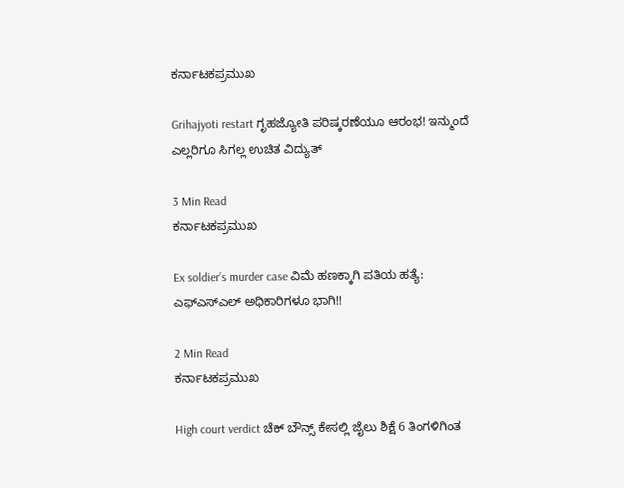ಕರ್ನಾಟಕಪ್ರಮುಖ

Grihajyoti restart ಗೃಹಜ್ಯೋತಿ ಪರಿಷ್ಕರಣೆಯೂ ಆರಂಭ! ಇನ್ಮುಂದೆ ಎಲ್ಲರಿಗೂ ಸಿಗಲ್ಲ ಉಚಿತ ವಿದ್ಯುತ್

3 Min Read
ಕರ್ನಾಟಕಪ್ರಮುಖ

Ex soldier’s murder case ವಿಮೆ ಹಣಕ್ಕಾಗಿ ಪತಿಯ ಹತ್ಯೆ: ಎಫ್ಎಸ್ಎಲ್ ಅಧಿಕಾರಿಗಳೂ ಭಾಗಿ!!

2 Min Read
ಕರ್ನಾಟಕಪ್ರಮುಖ

High court verdict ಚೆಕ್ ಬೌನ್ಸ್ ಕೇಸಲ್ಲಿ ಜೈಲು ಶಿಕ್ಷೆ 6 ತಿಂಗಳಿಗಿಂತ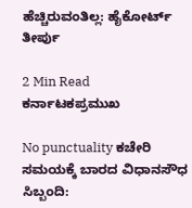ಹೆಚ್ಚಿರುವಂತಿಲ್ಲ: ಹೈಕೋರ್ಟ್ ತೀರ್ಪು

2 Min Read
ಕರ್ನಾಟಕಪ್ರಮುಖ

No punctuality ಕಚೇರಿ ಸಮಯಕ್ಕೆ ಬಾರದ ವಿಧಾನಸೌಧ ಸಿಬ್ಬಂದಿ: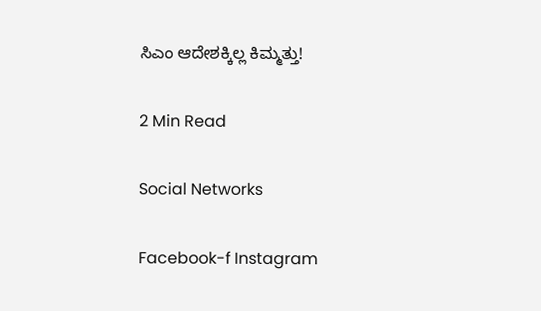ಸಿಎಂ ಆದೇಶಕ್ಕಿಲ್ಲ ಕಿಮ್ಮತ್ತು!

2 Min Read

Social Networks

Facebook-f Instagram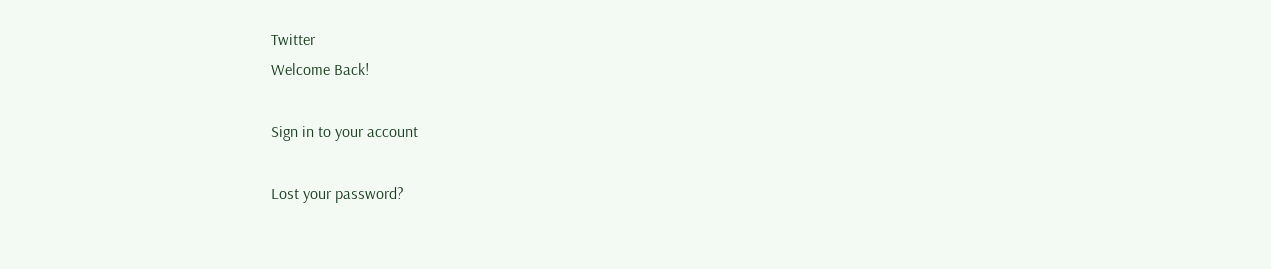Twitter
Welcome Back!

Sign in to your account

Lost your password?